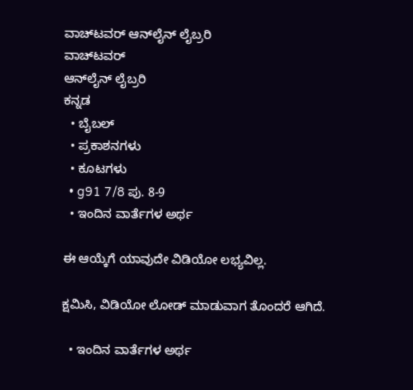ವಾಚ್‌ಟವರ್ ಆನ್‌ಲೈನ್ ಲೈಬ್ರರಿ
ವಾಚ್‌ಟವರ್
ಆನ್‌ಲೈನ್ ಲೈಬ್ರರಿ
ಕನ್ನಡ
  • ಬೈಬಲ್
  • ಪ್ರಕಾಶನಗಳು
  • ಕೂಟಗಳು
  • g91 7/8 ಪು. 8-9
  • ಇಂದಿನ ವಾರ್ತೆಗಳ ಅರ್ಥ

ಈ ಆಯ್ಕೆಗೆ ಯಾವುದೇ ವಿಡಿಯೋ ಲಭ್ಯವಿಲ್ಲ.

ಕ್ಷಮಿಸಿ, ವಿಡಿಯೋ ಲೋಡ್ ಮಾಡುವಾಗ ತೊಂದರೆ ಆಗಿದೆ.

  • ಇಂದಿನ ವಾರ್ತೆಗಳ ಅರ್ಥ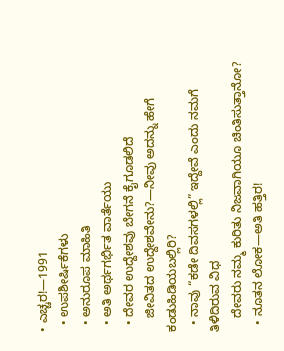• ಎಚ್ಚರ!—1991
  • ಉಪಶೀರ್ಷಿಕೆಗಳು
  • ಅನುರೂಪ ಮಾಹಿತಿ
  • ಅತಿ ಅರ್ಥಗರ್ಭಿತ ವಾರ್ತೆಯು
  • ದೇವರ ಉದ್ದೇಶವು ಬೇಗನೆ ಕೈಗೂಡಲಿದೆ
    ಜೀವಿತದ ಉದ್ದೇಶವೇನು?—ನೀವು ಅದನ್ನು ಹೇಗೆ ಕಂಡುಹಿಡಿಯಬಲ್ಲಿರಿ?
  • ನಾವು “ಕಡೇ ದಿವಸಗಳಲ್ಲಿ” ಇದ್ದೇವೆ ಎಂದು ನಮಗೆ ತಿಳಿದಿರುವ ವಿಧ
    ದೇವರು ನಮ್ಮ ಕುರಿತು ನಿಜವಾಗಿಯೂ ಚಿಂತಿಸುತ್ತಾನೋ?
  • ನೂತನ ಲೋಕ—ಅತಿ ಹತ್ತಿರ!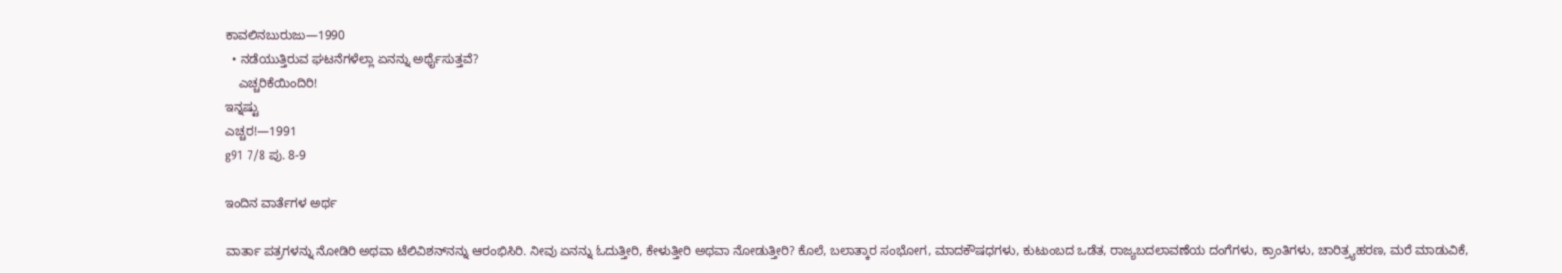ಕಾವಲಿನಬುರುಜು—1990
  • ನಡೆಯುತ್ತಿರುವ ಘಟನೆಗಳೆಲ್ಲಾ ಏನನ್ನು ಅರ್ಥೈಸುತ್ತವೆ?
    ಎಚ್ಚರಿಕೆಯಿಂದಿರಿ!
ಇನ್ನಷ್ಟು
ಎಚ್ಚರ!—1991
g91 7/8 ಪು. 8-9

ಇಂದಿನ ವಾರ್ತೆಗಳ ಅರ್ಥ

ವಾರ್ತಾ ಪತ್ರಗಳನ್ನು ನೋಡಿರಿ ಅಥವಾ ಟೆಲಿವಿಶನ್‌ನನ್ನು ಆರಂಭಿಸಿರಿ. ನೀವು ಏನನ್ನು ಓದುತ್ತೀರಿ, ಕೇಳುತ್ತೀರಿ ಅಥವಾ ನೋಡುತ್ತೀರಿ? ಕೊಲೆ, ಬಲಾತ್ಕಾರ ಸಂಭೋಗ, ಮಾದಕೌಷಧಗಳು, ಕುಟುಂಬದ ಒಡೆತ, ರಾಜ್ಯಬದಲಾವಣೆಯ ದಂಗೆಗಳು, ಕ್ರಾಂತಿಗಳು, ಚಾರಿತ್ರ್ಯಹರಣ, ಮರೆ ಮಾಡುವಿಕೆ,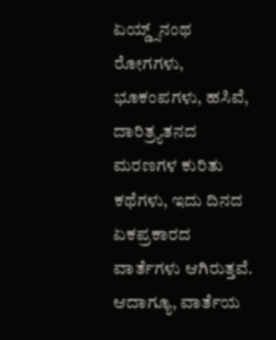ಏಯ್ಡ್ಸ್‌ನಂಥ ರೋಗಗಳು, ಭೂಕಂಪಗಳು, ಹಸಿವೆ, ದಾರಿತ್ರ್ಯತನದ ಮರಣಗಳ ಕುರಿತು ಕಥೆಗಳು, ಇದು ದಿನದ ಏಕಪ್ರಕಾರದ ವಾರ್ತೆಗಳು ಆಗಿರುತ್ತವೆ. ಆದಾಗ್ಯೂ, ವಾರ್ತೆಯ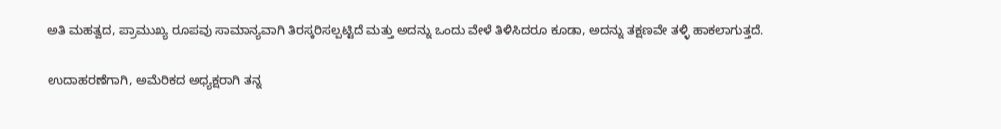ಅತಿ ಮಹತ್ವದ, ಪ್ರಾಮುಖ್ಯ ರೂಪವು ಸಾಮಾನ್ಯವಾಗಿ ತಿರಸ್ಕರಿಸಲ್ಪಟ್ಟಿದೆ ಮತ್ತು ಅದನ್ನು ಒಂದು ವೇಳೆ ತಿಳಿಸಿದರೂ ಕೂಡಾ, ಅದನ್ನು ತಕ್ಷಣವೇ ತಳ್ಳಿ ಹಾಕಲಾಗುತ್ತದೆ.

ಉದಾಹರಣೆಗಾಗಿ, ಅಮೆರಿಕದ ಅಧ್ಯಕ್ಷರಾಗಿ ತನ್ನ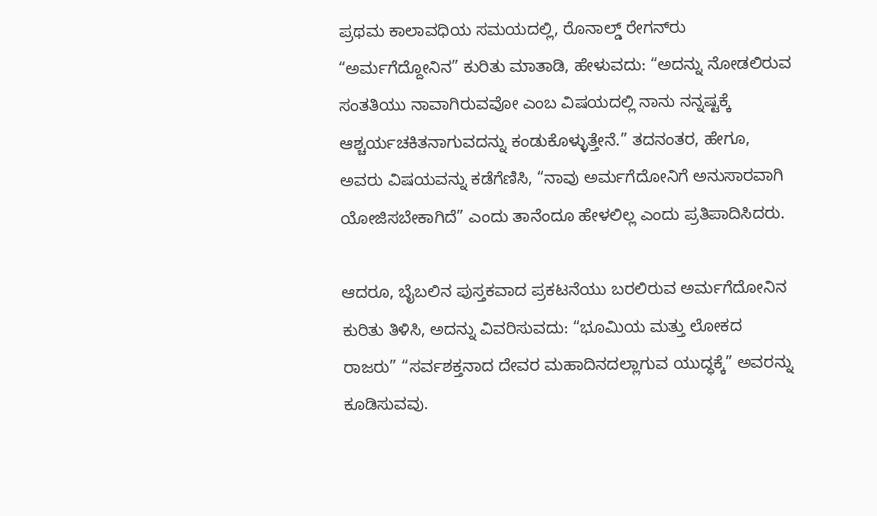ಪ್ರಥಮ ಕಾಲಾವಧಿಯ ಸಮಯದಲ್ಲಿ, ರೊನಾಲ್ಡ್‌ ರೇಗನ್‌ರು “ಅರ್ಮಗೆದ್ದೋನಿನ” ಕುರಿತು ಮಾತಾಡಿ, ಹೇಳುವದು: “ಅದನ್ನು ನೋಡಲಿರುವ ಸಂತತಿಯು ನಾವಾಗಿರುವವೋ ಎಂಬ ವಿಷಯದಲ್ಲಿ ನಾನು ನನ್ನಷ್ಟಕ್ಕೆ ಆಶ್ಚರ್ಯಚಕಿತನಾಗುವದನ್ನು ಕಂಡುಕೊಳ್ಳುತ್ತೇನೆ.” ತದನಂತರ, ಹೇಗೂ, ಅವರು ವಿಷಯವನ್ನು ಕಡೆಗೆಣಿಸಿ, “ನಾವು ಅರ್ಮಗೆದೋನಿಗೆ ಅನುಸಾರವಾಗಿ ಯೋಜಿಸಬೇಕಾಗಿದೆ” ಎಂದು ತಾನೆಂದೂ ಹೇಳಲಿಲ್ಲ ಎಂದು ಪ್ರತಿಪಾದಿಸಿದರು.

ಆದರೂ, ಬೈಬಲಿನ ಪುಸ್ತಕವಾದ ಪ್ರಕಟನೆಯು ಬರಲಿರುವ ಅರ್ಮಗೆದೋನಿನ ಕುರಿತು ತಿಳಿಸಿ, ಅದನ್ನು ವಿವರಿಸುವದು: “ಭೂಮಿಯ ಮತ್ತು ಲೋಕದ ರಾಜರು” “ಸರ್ವಶಕ್ತನಾದ ದೇವರ ಮಹಾದಿನದಲ್ಲಾಗುವ ಯುದ್ಧಕ್ಕೆ” ಅವರನ್ನು ಕೂಡಿಸುವವು.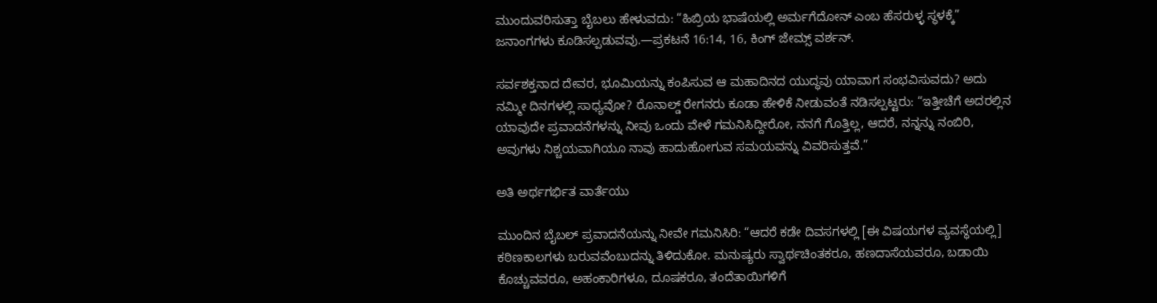ಮುಂದುವರಿಸುತ್ತಾ ಬೈಬಲು ಹೇಳುವದು: “ಹಿಬ್ರಿಯ ಭಾಷೆಯಲ್ಲಿ ಅರ್ಮಗೆದೋನ್‌ ಎಂಬ ಹೆಸರುಳ್ಳ ಸ್ಥಳಕ್ಕೆ” ಜನಾಂಗಗಳು ಕೂಡಿಸಲ್ಪಡುವವು.—ಪ್ರಕಟನೆ 16:14, 16, ಕಿಂಗ್‌ ಜೇಮ್ಸ್‌ ವರ್ಶನ್‌.

ಸರ್ವಶಕ್ತನಾದ ದೇವರ, ಭೂಮಿಯನ್ನು ಕಂಪಿಸುವ ಆ ಮಹಾದಿನದ ಯುದ್ಧವು ಯಾವಾಗ ಸಂಭವಿಸುವದು? ಅದು ನಮ್ಮೀ ದಿನಗಳಲ್ಲಿ ಸಾಧ್ಯವೋ? ರೊನಾಲ್ಡ್‌ ರೇಗನರು ಕೂಡಾ ಹೇಳಿಕೆ ನೀಡುವಂತೆ ನಡಿಸಲ್ಪಟ್ಟರು: “ಇತ್ತೀಚೆಗೆ ಅದರಲ್ಲಿನ ಯಾವುದೇ ಪ್ರವಾದನೆಗಳನ್ನು ನೀವು ಒಂದು ವೇಳೆ ಗಮನಿಸಿದ್ದೀರೋ, ನನಗೆ ಗೊತ್ತಿಲ್ಲ, ಆದರೆ, ನನ್ನನ್ನು ನಂಬಿರಿ, ಅವುಗಳು ನಿಶ್ಚಯವಾಗಿಯೂ ನಾವು ಹಾದುಹೋಗುವ ಸಮಯವನ್ನು ವಿವರಿಸುತ್ತವೆ.”

ಅತಿ ಅರ್ಥಗರ್ಭಿತ ವಾರ್ತೆಯು

ಮುಂದಿನ ಬೈಬಲ್‌ ಪ್ರವಾದನೆಯನ್ನು ನೀವೇ ಗಮನಿಸಿರಿ: “ಆದರೆ ಕಡೇ ದಿವಸಗಳಲ್ಲಿ [ಈ ವಿಷಯಗಳ ವ್ಯವಸ್ಥೆಯಲ್ಲಿ] ಕಠಿಣಕಾಲಗಳು ಬರುವವೆಂಬುದನ್ನು ತಿಳಿದುಕೋ. ಮನುಷ್ಯರು ಸ್ವಾರ್ಥಚಿಂತಕರೂ, ಹಣದಾಸೆಯವರೂ, ಬಡಾಯಿ ಕೊಚ್ಚುವವರೂ, ಅಹಂಕಾರಿಗಳೂ, ದೂಷಕರೂ, ತಂದೆತಾಯಿಗಳಿಗೆ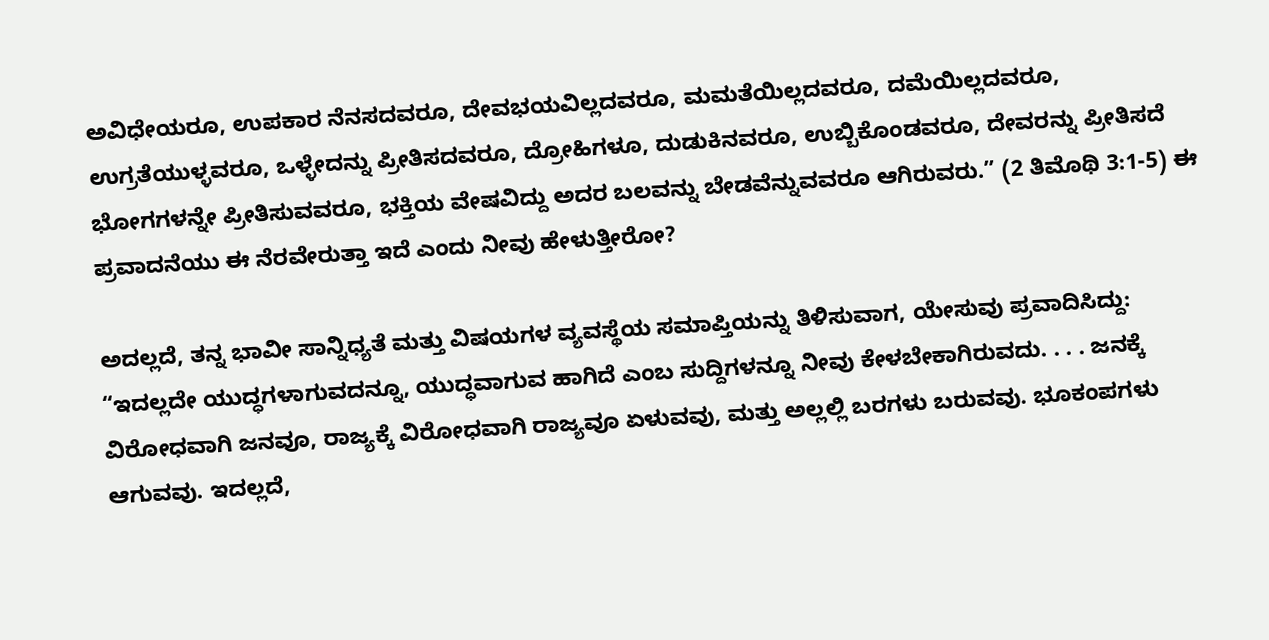ಅವಿಧೇಯರೂ, ಉಪಕಾರ ನೆನಸದವರೂ, ದೇವಭಯವಿಲ್ಲದವರೂ, ಮಮತೆಯಿಲ್ಲದವರೂ, ದಮೆಯಿಲ್ಲದವರೂ, ಉಗ್ರತೆಯುಳ್ಳವರೂ, ಒಳ್ಳೇದನ್ನು ಪ್ರೀತಿಸದವರೂ, ದ್ರೋಹಿಗಳೂ, ದುಡುಕಿನವರೂ, ಉಬ್ಬಿಕೊಂಡವರೂ, ದೇವರನ್ನು ಪ್ರೀತಿಸದೆ ಭೋಗಗಳನ್ನೇ ಪ್ರೀತಿಸುವವರೂ, ಭಕ್ತಿಯ ವೇಷವಿದ್ದು ಅದರ ಬಲವನ್ನು ಬೇಡವೆನ್ನುವವರೂ ಆಗಿರುವರು.” (2 ತಿಮೊಥಿ 3:1-5) ಈ ಪ್ರವಾದನೆಯು ಈ ನೆರವೇರುತ್ತಾ ಇದೆ ಎಂದು ನೀವು ಹೇಳುತ್ತೀರೋ?

ಅದಲ್ಲದೆ, ತನ್ನ ಭಾವೀ ಸಾನ್ನಿಧ್ಯತೆ ಮತ್ತು ವಿಷಯಗಳ ವ್ಯವಸ್ಥೆಯ ಸಮಾಪ್ತಿಯನ್ನು ತಿಳಿಸುವಾಗ, ಯೇಸುವು ಪ್ರವಾದಿಸಿದ್ದು: “ಇದಲ್ಲದೇ ಯುದ್ಧಗಳಾಗುವದನ್ನೂ, ಯುದ್ಧವಾಗುವ ಹಾಗಿದೆ ಎಂಬ ಸುದ್ದಿಗಳನ್ನೂ ನೀವು ಕೇಳಬೇಕಾಗಿರುವದು. . . . ಜನಕ್ಕೆ ವಿರೋಧವಾಗಿ ಜನವೂ, ರಾಜ್ಯಕ್ಕೆ ವಿರೋಧವಾಗಿ ರಾಜ್ಯವೂ ಏಳುವವು, ಮತ್ತು ಅಲ್ಲಲ್ಲಿ ಬರಗಳು ಬರುವವು. ಭೂಕಂಪಗಳು ಆಗುವವು. ಇದಲ್ಲದೆ,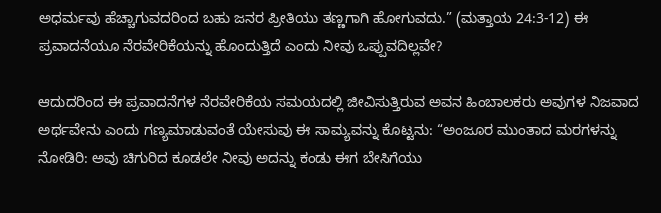ಅಧರ್ಮವು ಹೆಚ್ಚಾಗುವದರಿಂದ ಬಹು ಜನರ ಪ್ರೀತಿಯು ತಣ್ಣಗಾಗಿ ಹೋಗುವದು.” (ಮತ್ತಾಯ 24:3-12) ಈ ಪ್ರವಾದನೆಯೂ ನೆರವೇರಿಕೆಯನ್ನು ಹೊಂದುತ್ತಿದೆ ಎಂದು ನೀವು ಒಪ್ಪುವದಿಲ್ಲವೇ?

ಆದುದರಿಂದ ಈ ಪ್ರವಾದನೆಗಳ ನೆರವೇರಿಕೆಯ ಸಮಯದಲ್ಲಿ ಜೀವಿಸುತ್ತಿರುವ ಅವನ ಹಿಂಬಾಲಕರು ಅವುಗಳ ನಿಜವಾದ ಅರ್ಥವೇನು ಎಂದು ಗಣ್ಯಮಾಡುವಂತೆ ಯೇಸುವು ಈ ಸಾಮ್ಯವನ್ನು ಕೊಟ್ಟನು: “ಅಂಜೂರ ಮುಂತಾದ ಮರಗಳನ್ನು ನೋಡಿರಿ: ಅವು ಚಿಗುರಿದ ಕೂಡಲೇ ನೀವು ಅದನ್ನು ಕಂಡು ಈಗ ಬೇಸಿಗೆಯು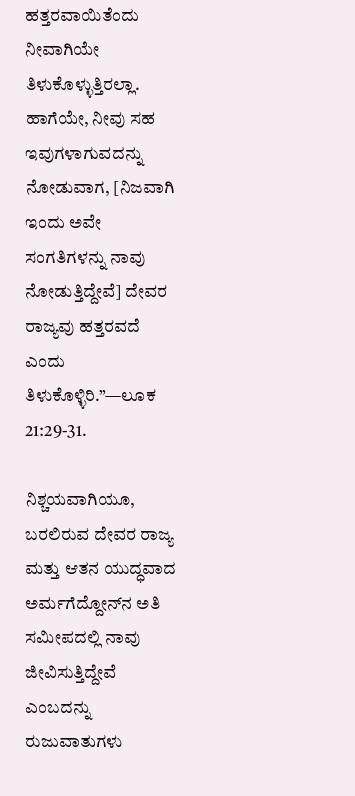ಹತ್ತರವಾಯಿತೆಂದು ನೀವಾಗಿಯೇ ತಿಳುಕೊಳ್ಳುತ್ತಿರಲ್ಲಾ. ಹಾಗೆಯೇ, ನೀವು ಸಹ ಇವುಗಳಾಗುವದನ್ನು ನೋಡುವಾಗ, [ನಿಜವಾಗಿ ಇಂದು ಅವೇ ಸಂಗತಿಗಳನ್ನು ನಾವು ನೋಡುತ್ತಿದ್ದೇವೆ] ದೇವರ ರಾಜ್ಯವು ಹತ್ತರವದೆ ಎಂದು ತಿಳುಕೊಳ್ಳಿರಿ.”—ಲೂಕ 21:29-31.

ನಿಶ್ಚಯವಾಗಿಯೂ, ಬರಲಿರುವ ದೇವರ ರಾಜ್ಯ ಮತ್ತು ಆತನ ಯುದ್ಧವಾದ ಅರ್ಮಗೆದ್ದೋನ್‌ನ ಅತಿ ಸಮೀಪದಲ್ಲಿ ನಾವು ಜೀವಿಸುತ್ತಿದ್ದೇವೆ ಎಂಬದನ್ನು ರುಜುವಾತುಗಳು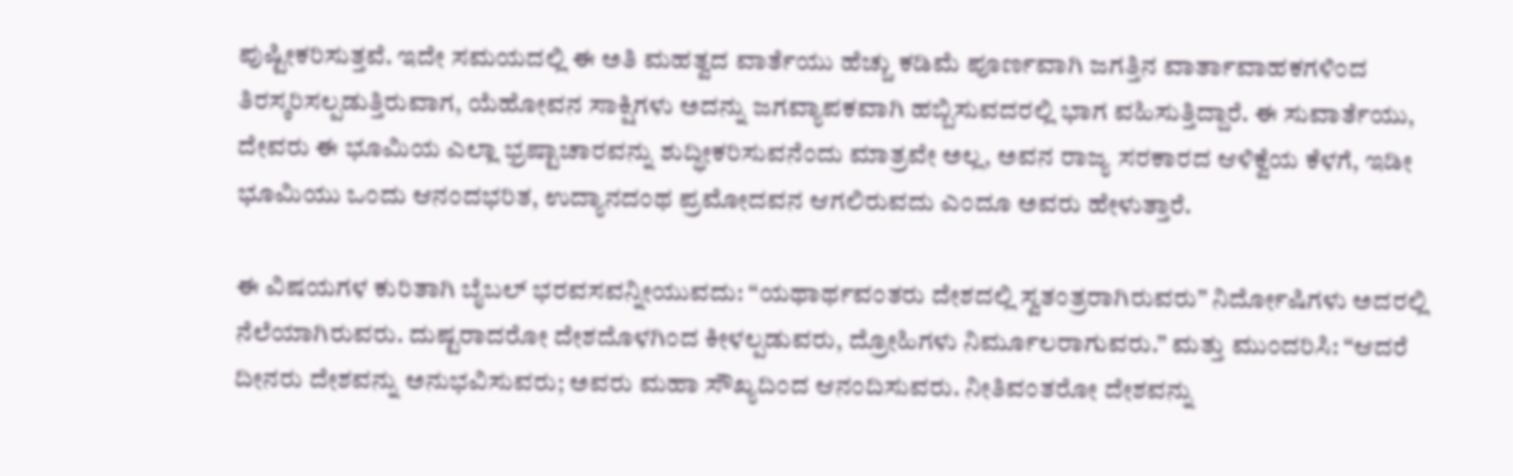ಪುಷ್ಟೀಕರಿಸುತ್ತವೆ. ಇದೇ ಸಮಯದಲ್ಲಿ ಈ ಅತಿ ಮಹತ್ವದ ವಾರ್ತೆಯು ಹೆಚ್ಚು ಕಡಿಮೆ ಪೂರ್ಣವಾಗಿ ಜಗತ್ತಿನ ವಾರ್ತಾವಾಹಕಗಳಿಂದ ತಿರಸ್ಕರಿಸಲ್ಪಡುತ್ತಿರುವಾಗ, ಯೆಹೋವನ ಸಾಕ್ಷಿಗಳು ಅದನ್ನು ಜಗವ್ಯಾಪಕವಾಗಿ ಹಬ್ಬಿಸುವದರಲ್ಲಿ ಭಾಗ ವಹಿಸುತ್ತಿದ್ದಾರೆ. ಈ ಸುವಾರ್ತೆಯು, ದೇವರು ಈ ಭೂಮಿಯ ಎಲ್ಲಾ ಭ್ರಷ್ಟಾಚಾರವನ್ನು ಶುದ್ಧೀಕರಿಸುವನೆಂದು ಮಾತ್ರವೇ ಅಲ್ಲ, ಅವನ ರಾಜ್ಯ ಸರಕಾರದ ಆಳಿಕ್ವೆಯ ಕೆಳಗೆ, ಇಡೀ ಭೂಮಿಯು ಒಂದು ಆನಂದಭರಿತ, ಉದ್ಯಾನದಂಥ ಪ್ರಮೋದವನ ಆಗಲಿರುವದು ಎಂದೂ ಅವರು ಹೇಳುತ್ತಾರೆ.

ಈ ವಿಷಯಗಳ ಕುರಿತಾಗಿ ಬೈಬಲ್‌ ಭರವಸವನ್ನೀಯುವದು: “ಯಥಾರ್ಥವಂತರು ದೇಶದಲ್ಲಿ ಸ್ವತಂತ್ರರಾಗಿರುವರು” ನಿರ್ದೋಷಿಗಳು ಅದರಲ್ಲಿ ನೆಲೆಯಾಗಿರುವರು. ದುಷ್ಟರಾದರೋ ದೇಶದೊಳಗಿಂದ ಕೀಳಲ್ಪಡುವರು, ದ್ರೋಹಿಗಳು ನಿರ್ಮೂಲರಾಗುವರು.” ಮತ್ತು ಮುಂದರಿಸಿ: “ಆದರೆ ದೀನರು ದೇಶವನ್ನು ಅನುಭವಿಸುವರು; ಅವರು ಮಹಾ ಸೌಖ್ಯದಿಂದ ಆನಂದಿಸುವರು. ನೀತಿವಂತರೋ ದೇಶವನ್ನು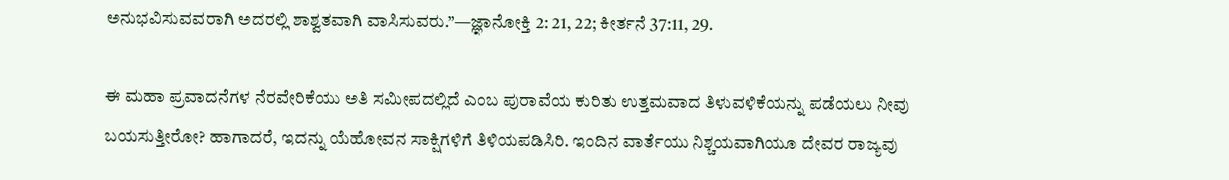ಅನುಭವಿಸುವವರಾಗಿ ಅದರಲ್ಲಿ ಶಾಶ್ವತವಾಗಿ ವಾಸಿಸುವರು.”—ಜ್ಞಾನೋಕ್ತಿ 2: 21, 22; ಕೀರ್ತನೆ 37:11, 29.

ಈ ಮಹಾ ಪ್ರವಾದನೆಗಳ ನೆರವೇರಿಕೆಯು ಅತಿ ಸಮೀಪದಲ್ಲಿದೆ ಎಂಬ ಪುರಾವೆಯ ಕುರಿತು ಉತ್ತಮವಾದ ತಿಳುವಳಿಕೆಯನ್ನು ಪಡೆಯಲು ನೀವು ಬಯಸುತ್ತೀರೋ? ಹಾಗಾದರೆ, ಇದನ್ನು ಯೆಹೋವನ ಸಾಕ್ಷಿಗಳಿಗೆ ತಿಳಿಯಪಡಿಸಿರಿ. ಇಂದಿನ ವಾರ್ತೆಯು ನಿಶ್ಚಯವಾಗಿಯೂ ದೇವರ ರಾಜ್ಯವು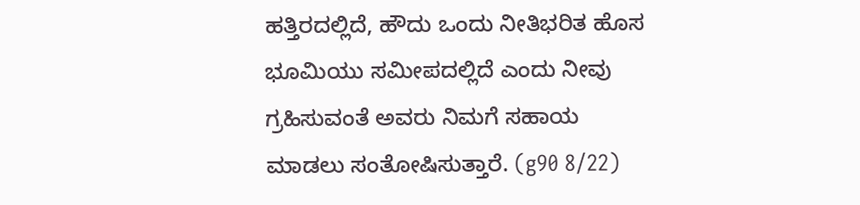ಹತ್ತಿರದಲ್ಲಿದೆ, ಹೌದು ಒಂದು ನೀತಿಭರಿತ ಹೊಸ ಭೂಮಿಯು ಸಮೀಪದಲ್ಲಿದೆ ಎಂದು ನೀವು ಗ್ರಹಿಸುವಂತೆ ಅವರು ನಿಮಗೆ ಸಹಾಯ ಮಾಡಲು ಸಂತೋಷಿಸುತ್ತಾರೆ. (g90 8/22)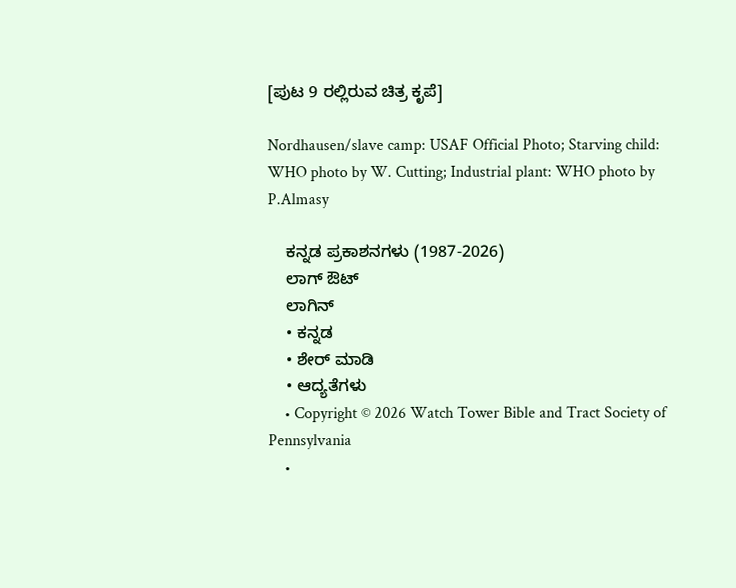[ಪುಟ 9 ರಲ್ಲಿರುವ ಚಿತ್ರ ಕೃಪೆ]

Nordhausen/slave camp: USAF Official Photo; Starving child: WHO photo by W. Cutting; Industrial plant: WHO photo by P.Almasy

    ಕನ್ನಡ ಪ್ರಕಾಶನಗಳು (1987-2026)
    ಲಾಗ್ ಔಟ್
    ಲಾಗಿನ್
    • ಕನ್ನಡ
    • ಶೇರ್ ಮಾಡಿ
    • ಆದ್ಯತೆಗಳು
    • Copyright © 2026 Watch Tower Bible and Tract Society of Pennsylvania
    •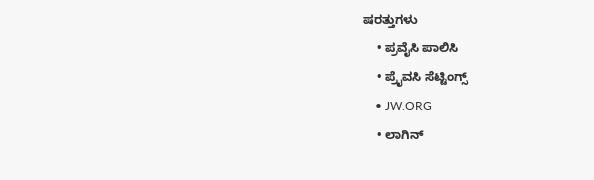ಷರತ್ತುಗಳು
    • ಪ್ರವೈಸಿ ಪಾಲಿಸಿ
    • ಪ್ರೈವಸಿ ಸೆಟ್ಟಿಂಗ್ಸ್
    • JW.ORG
    • ಲಾಗಿನ್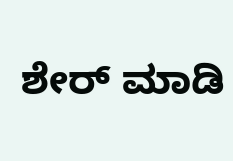ಶೇರ್ ಮಾಡಿ